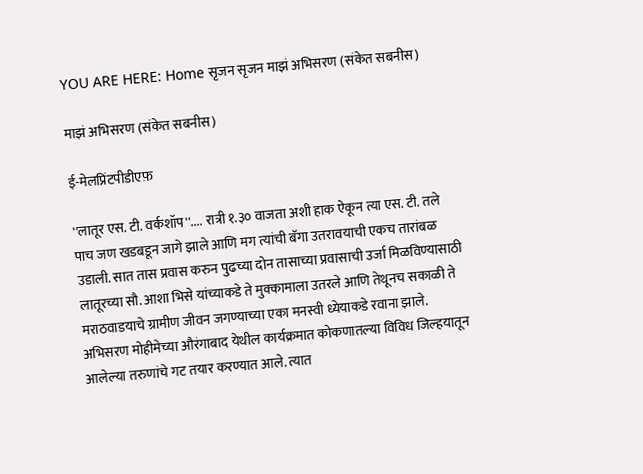YOU ARE HERE: Home सृजन सृजन माझं अभिसरण (संकेत सबनीस)

माझं अभिसरण (संकेत सबनीस)

ई-मेलप्रिंटपीडीएफ़

''लातूर एस. टी. वर्कशॉप''.... रात्री १.३० वाजता अशी हाक ऐकून त्या एस. टी. तले पाच जण खडबडून जागे झाले आणि मग त्यांची बॅगा उतरावयाची एकच तारांबळ उडाली. सात तास प्रवास करुन पुढच्या दोन तासाच्या प्रवासाची उर्जा मिळविण्यासाठी लातूरच्या सौ. आशा भिसे यांच्याकडे ते मुक्कामाला उतरले आणि तेथूनच सकाळी ते मराठवाडयाचे ग्रामीण जीवन जगण्याच्या एका मनस्वी ध्येयाकडे रवाना झाले.
अभिसरण मोहीमेच्या औरंगाबाद येथील कार्यक्रमात कोकणातल्या विविध जिल्हयातून आलेल्या तरुणांचे गट तयार करण्यात आले. त्यात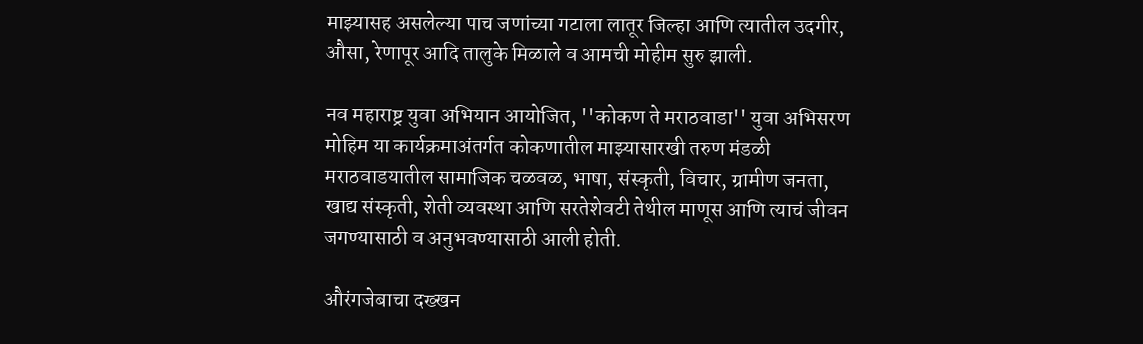माझ्यासह असलेल्या पाच जणांच्या गटाला लातूर जिल्हा आणि त्यातील उदगीर, औसा, रेणापूर आदि तालुके मिळाले व आमची मोहीम सुरु झाली.

नव महाराष्ट्र युवा अभियान आयोजित, ''कोकण ते मराठवाडा'' युवा अभिसरण मोहिम या कार्यक्रमाअंतर्गत कोकणातील माझ्यासारखी तरुण मंडळी मराठवाडयातील सामाजिक चळवळ, भाषा, संस्कृती, विचार, ग्रामीण जनता, खाद्य संस्कृती, शेती व्यवस्था आणि सरतेशेवटी तेथील माणूस आणि त्याचं जीवन जगण्यासाठी व अनुभवण्यासाठी आली होती.

औरंगजेबाचा दख्खन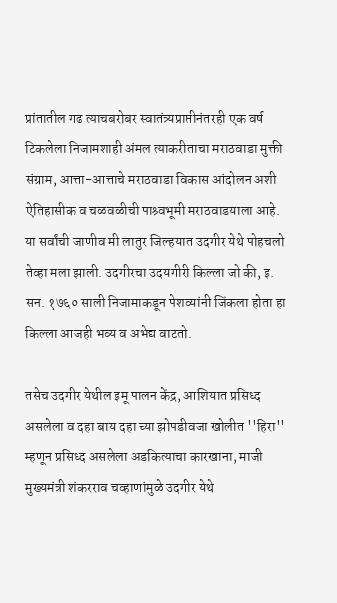प्रांतातील गढ त्याचबरोबर स्वातंत्र्यप्राप्तीनंतरही एक वर्ष टिकलेला निजामशाही अंमल त्याकरीताचा मराठवाडा मुक्ती संग्राम, आत्ता-आत्ताचे मराठवाडा विकास आंदोलन अशी ऐतिहासीक व चळवळीची पाश्र्वभूमी मराठवाडयाला आहे. या सर्वांची जाणीव मी लातुर जिल्हयात उदगीर येथे पोहचलो तेव्हा मला झाली. उदगीरचा उदयगीरी किल्ला जो की, इ. सन. १७६० साली निजामाकडून पेशव्यांनी जिंकला होता हा किल्ला आजही भव्य व अभेद्य वाटतो.

तसेच उदगीर येथील इमू पालन केंद्र, आशियात प्रसिध्द असलेला व दहा बाय दहा च्या झोपडीवजा खोलीत ''हिरा'' म्हणून प्रसिध्द असलेला अडकित्याचा कारखाना, माजी मुख्यमंत्री शंकरराव चव्हाणांमुळे उदगीर येथे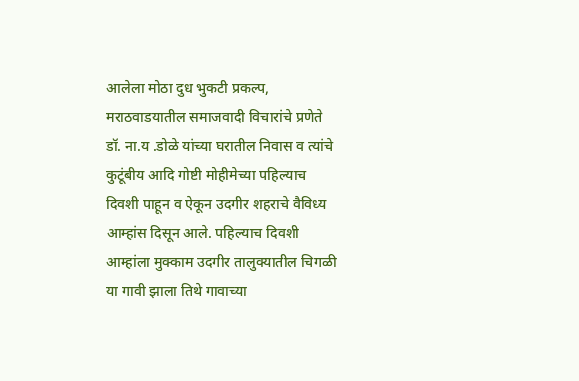आलेला मोठा दुध भुकटी प्रकल्प, मराठवाडयातील समाजवादी विचारांचे प्रणेते डॉ. ना.य .डोळे यांच्या घरातील निवास व त्यांचे कुटूंबीय आदि गोष्टी मोहीमेच्या पहिल्याच दिवशी पाहून व ऐकून उदगीर शहराचे वैविध्य आम्हांस दिसून आले. पहिल्याच दिवशी आम्हांला मुक्काम उदगीर तालुक्यातील चिगळी या गावी झाला तिथे गावाच्या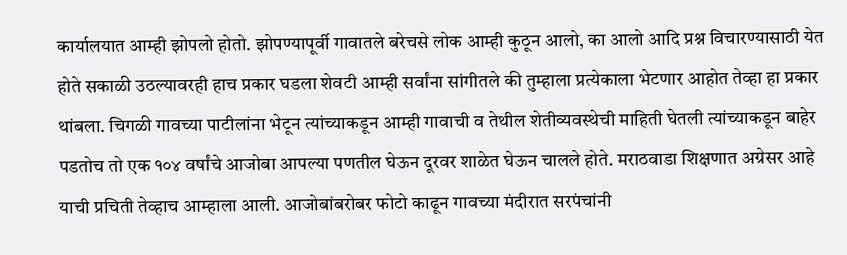कार्यालयात आम्ही झोपलो होतो. झोपण्यापूर्वी गावातले बरेचसे लोक आम्ही कुठून आलो, का आलो आदि प्रश्न विचारण्यासाठी येत होते सकाळी उठल्यावरही हाच प्रकार घडला शेवटी आम्ही सर्वांना सांगीतले की तुम्हाला प्रत्येकाला भेटणार आहोत तेव्हा हा प्रकार थांबला. चिगळी गावच्या पाटीलांना भेटून त्यांच्याकडून आम्ही गावाची व तेथील शेतीव्यवस्थेची माहिती घेतली त्यांच्याकडून बाहेर पडतोच तो एक १०४ वर्षांचे आजोबा आपल्या पणतील घेऊन दूरवर शाळेत घेऊन चालले होते. मराठवाडा शिक्षणात अग्रेसर आहे याची प्रचिती तेव्हाच आम्हाला आली. आजोबांबरोबर फोटो काढून गावच्या मंदीरात सरपंचांनी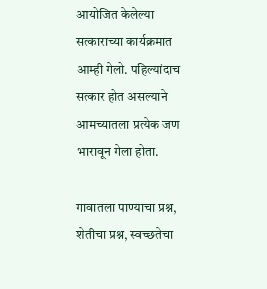आयोजित केलेल्या सत्काराच्या कार्यक्रमात आम्ही गेलो. पहिल्यांदाच सत्कार होत असल्याने आमच्यातला प्रत्येक जण भारावून गेला होता.

गावातला पाण्याचा प्रश्न, शेतीचा प्रश्न, स्वच्छतेचा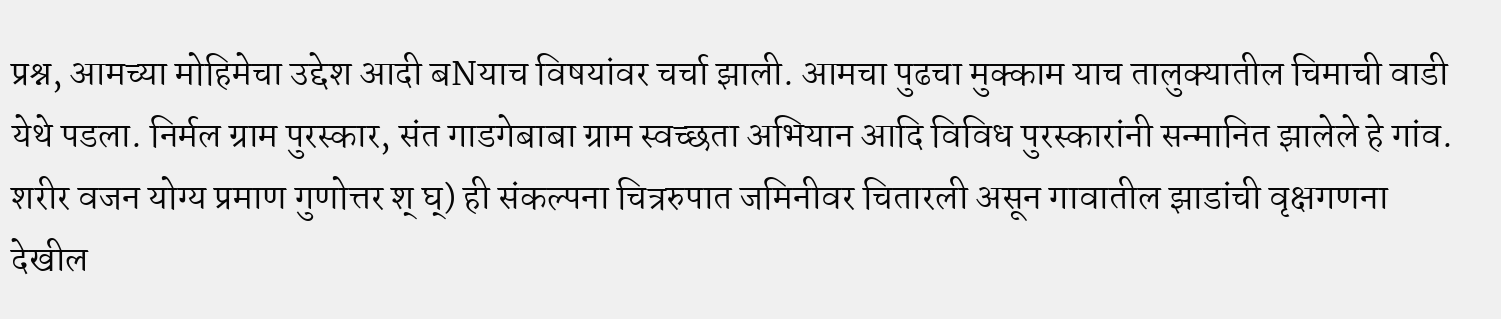प्रश्न, आमच्या मोहिमेचा उद्देश आदी बNयाच विषयांवर चर्चा झाली. आमचा पुढचा मुक्काम याच तालुक्यातील चिमाची वाडी येथे पडला. निर्मल ग्राम पुरस्कार, संत गाडगेबाबा ग्राम स्वच्छता अभियान आदि विविध पुरस्कारांनी सन्मानित झालेले हे गांव. शरीर वजन योग्य प्रमाण गुणोत्तर श् घ्) ही संकल्पना चित्ररुपात जमिनीवर चितारली असून गावातील झाडांची वृक्षगणना देखील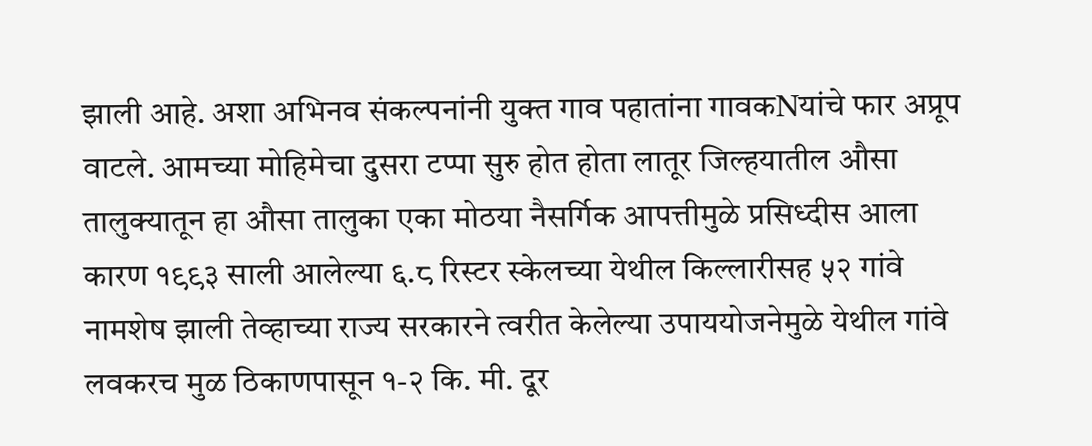झाली आहे. अशा अभिनव संकल्पनांनी युक्त गाव पहातांना गावकNयांचे फार अप्रूप वाटले. आमच्या मोहिमेचा दुसरा टप्पा सुरु होत होता लातूर जिल्हयातील औसा तालुक्यातून हा औसा तालुका एका मोठया नैसर्गिक आपत्तीमुळे प्रसिध्दीस आला कारण १९९३ साली आलेल्या ६.८ रिस्टर स्केलच्या येथील किल्लारीसह ५२ गांवे नामशेष झाली तेव्हाच्या राज्य सरकारने त्वरीत केलेल्या उपाययोजनेमुळे येथील गांवे लवकरच मुळ ठिकाणपासून १-२ कि. मी. दूर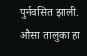पुर्नवसित झाली. औसा तालुका हा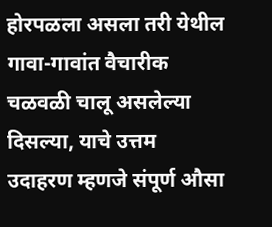होरपळला असला तरी येथील गावा-गावांत वैचारीक चळवळी चालू असलेल्या दिसल्या, याचे उत्तम उदाहरण म्हणजे संपूर्ण औसा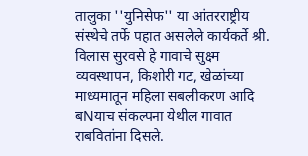तालुका ''युनिसेफ'' या आंतरराष्ट्रीय संस्थेचे तर्फे पहात असलेले कार्यकर्ते श्री. विलास सुरवसे हे गावाचे सुक्ष्म व्यवस्थापन, किशोरी गट, खेळांच्या माध्यमातून महिला सबलीकरण आदि बNयाच संकल्पना येथील गावात राबवितांना दिसले.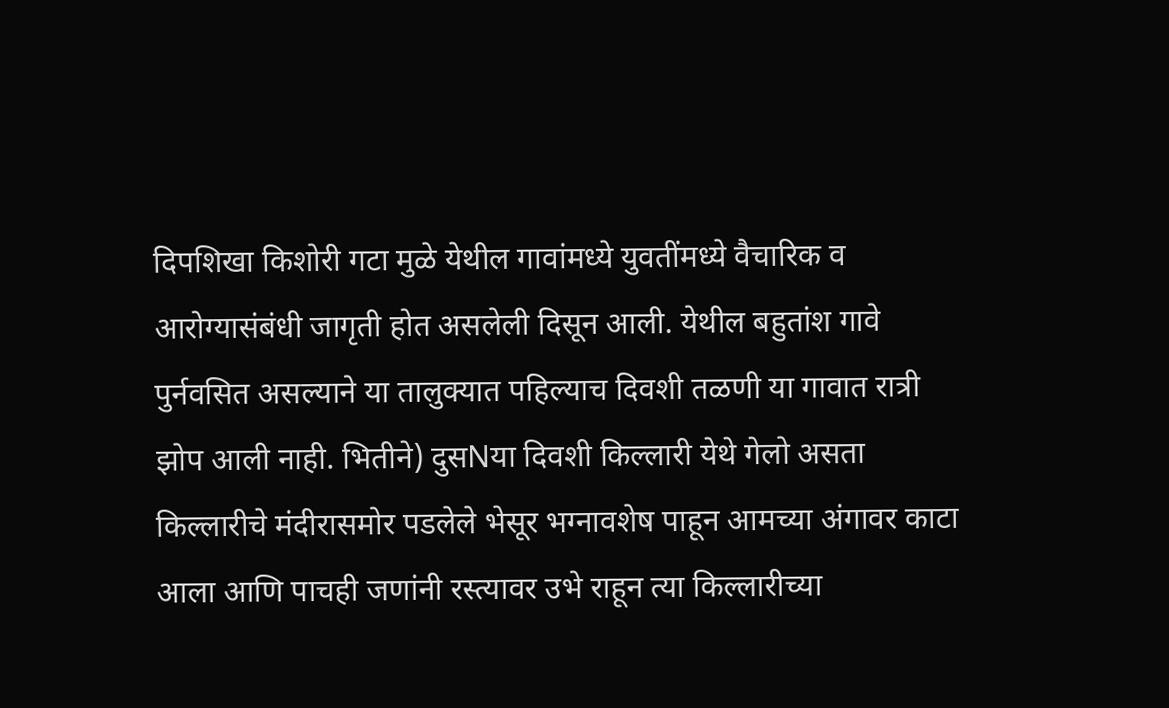दिपशिखा किशोरी गटा मुळे येथील गावांमध्ये युवतींमध्ये वैचारिक व आरोग्यासंबंधी जागृती होत असलेली दिसून आली. येथील बहुतांश गावे पुर्नवसित असल्याने या तालुक्यात पहिल्याच दिवशी तळणी या गावात रात्री झोप आली नाही. भितीने) दुसNया दिवशी किल्लारी येथे गेलो असता किल्लारीचे मंदीरासमोर पडलेले भेसूर भग्नावशेष पाहून आमच्या अंगावर काटा आला आणि पाचही जणांनी रस्त्यावर उभे राहून त्या किल्लारीच्या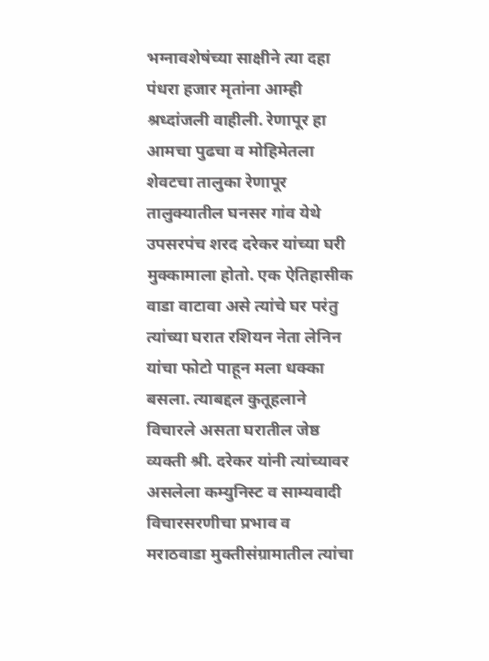भग्नावशेषंच्या साक्षीने त्या दहा पंधरा हजार मृतांना आम्ही श्रध्दांजली वाहीली. रेणापूर हा आमचा पुढचा व मोहिमेतला शेवटचा तालुका रेणापूर तालुक्यातील घनसर गांव येथे उपसरपंच शरद दरेकर यांच्या घरी मुक्कामाला होतो. एक ऐतिहासीक वाडा वाटावा असे त्यांचे घर परंतु त्यांच्या घरात रशियन नेता लेनिन यांचा फोटो पाहून मला धक्का बसला. त्याबद्दल कुतूहलाने विचारले असता घरातील जेष्ठ व्यक्ती श्री. दरेकर यांनी त्यांच्यावर असलेला कम्युनिस्ट व साम्यवादी विचारसरणीचा प्रभाव व मराठवाडा मुक्तीसंग्रामातील त्यांचा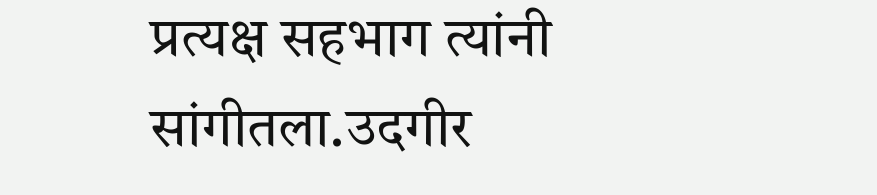प्रत्यक्ष सहभाग त्यांनी सांगीतला.उदगीर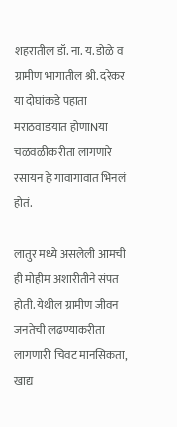शहरातील डॉ. ना. य. डोळे व ग्रामीण भागातील श्री. दरेकर या दोघांकडे पहाता मराठवाडयात होणाNया चळवळीकरीता लागणारे रसायन हे गावागावात भिनलं होतं.

लातुर मध्ये असलेली आमची ही मोहीम अशारीतीने संपत होती. येथील ग्रामीण जीवन जनतेची लढण्याकरीता लागणारी चिवट मानसिकता, खाद्य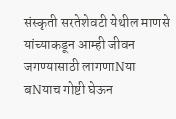संस्कृती सरतेशेवटी येथील माणसे यांच्याकडून आम्ही जीवन जगण्यासाठी लागणाNया बNयाच गोष्टी घेऊन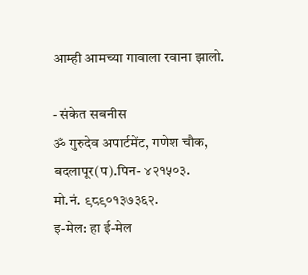आम्ही आमच्या गावाला रवाना झालो.

- संकेत सबनीस
ॐ गुरुदेव अपार्टमेंट, गणेश चौक, बदलापूर(प).पिन- ४२१५०३.
मो.नं. ९८९०१३७३६२.
इ-मेल: हा ई-मेल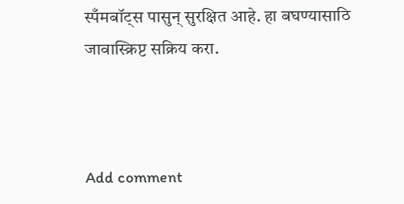स्पँमबॉट्स पासुन् सुरक्षित आहे. हा बघण्यासाठि जावास्क्रिप्ट सक्रिय करा.



Add comment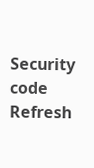Security code
Refresh